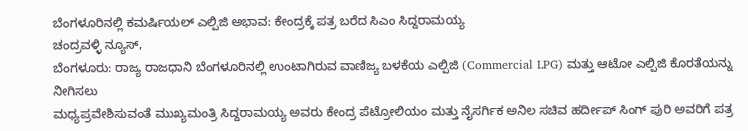ಬೆಂಗಳೂರಿನಲ್ಲಿ ಕಮರ್ಷಿಯಲ್ ಎಲ್ಪಿಜಿ ಅಭಾವ: ಕೇಂದ್ರಕ್ಕೆ ಪತ್ರ ಬರೆದ ಸಿಎಂ ಸಿದ್ದರಾಮಯ್ಯ
ಚಂದ್ರವಳ್ಳಿ ನ್ಯೂಸ್,
ಬೆಂಗಳೂರು: ರಾಜ್ಯ ರಾಜಧಾನಿ ಬೆಂಗಳೂರಿನಲ್ಲಿ ಉಂಟಾಗಿರುವ ವಾಣಿಜ್ಯ ಬಳಕೆಯ ಎಲ್ಪಿಜಿ (Commercial LPG) ಮತ್ತು ಆಟೋ ಎಲ್ಪಿಜಿ ಕೊರತೆಯನ್ನು ನೀಗಿಸಲು
ಮಧ್ಯಪ್ರವೇಶಿಸುವಂತೆ ಮುಖ್ಯಮಂತ್ರಿ ಸಿದ್ದರಾಮಯ್ಯ ಅವರು ಕೇಂದ್ರ ಪೆಟ್ರೋಲಿಯಂ ಮತ್ತು ನೈಸರ್ಗಿಕ ಅನಿಲ ಸಚಿವ ಹರ್ದೀಪ್ ಸಿಂಗ್ ಪುರಿ ಅವರಿಗೆ ಪತ್ರ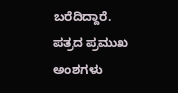ಬರೆದಿದ್ದಾರೆ.
ಪತ್ರದ ಪ್ರಮುಖ ಅಂಶಗಳು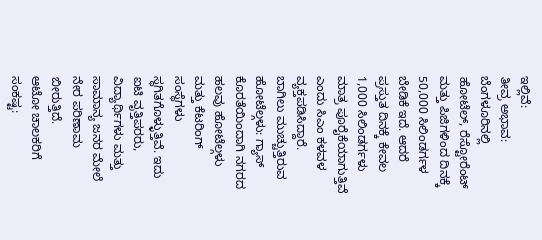ಇಲ್ಲಿವೆ:
ತೀವ್ರ ಅಭಾವ: ಬೆಂಗಳೂರಿನಲ್ಲಿ ಹೋಟೆಲ್, ರೆಸ್ಟೋರೆಂಟ್ ಮತ್ತು ಪಿಜಿಗಳಿಂದ ದಿನಕ್ಕೆ 50,000 ಸಿಲಿಂಡರ್ಗಳ ಬೇಡಿಕೆ ಇದೆ. ಆದರೆ ಪ್ರಸ್ತುತ ದಿನಕ್ಕೆ ಕೇವಲ 1,000 ಸಿಲಿಂಡರ್ಗಳು ಮಾತ್ರ ಪೂರೈಕೆಯಾಗುತ್ತಿವೆ ಎಂದು ಸಿಎಂ ಕಳವಳ ವ್ಯಕ್ತಪಡಿಸಿದ್ದಾರೆ.
ಬಾಗಿಲು ಮುಚ್ಚುತ್ತಿರುವ ಹೋಟೆಲ್ಗಳು: ಗ್ಯಾಸ್ ಕೊರತೆಯಿಂದಾಗಿ ನಗರದ ಹಲವು ಹೋಟೆಲ್ಗಳು ಮತ್ತು ಕೆಟರಿಂಗ್ ಸಂಸ್ಥೆಗಳು ಸ್ಥಗಿತಗೊಳ್ಳುತ್ತಿವೆ. ಇದು ಐಟಿ ವೃತ್ತಿಪರರು, ವಿದ್ಯಾರ್ಥಿಗಳು ಮತ್ತು ಸಾಮಾನ್ಯ ಜನರ ಮೇಲೆ ನೇರ ಪರಿಣಾಮ ಬೀರುತ್ತಿದೆ.
ಆಟೋ ಚಾಲಕರಿಗೆ ಸಂಕಷ್ಟ: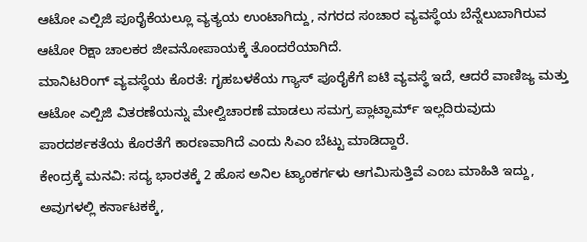ಆಟೋ ಎಲ್ಪಿಜಿ ಪೂರೈಕೆಯಲ್ಲೂ ವ್ಯತ್ಯಯ ಉಂಟಾಗಿದ್ದು, ನಗರದ ಸಂಚಾರ ವ್ಯವಸ್ಥೆಯ ಬೆನ್ನೆಲುಬಾಗಿರುವ ಆಟೋ ರಿಕ್ಷಾ ಚಾಲಕರ ಜೀವನೋಪಾಯಕ್ಕೆ ತೊಂದರೆಯಾಗಿದೆ.
ಮಾನಿಟರಿಂಗ್ ವ್ಯವಸ್ಥೆಯ ಕೊರತೆ: ಗೃಹಬಳಕೆಯ ಗ್ಯಾಸ್ ಪೂರೈಕೆಗೆ ಐಟಿ ವ್ಯವಸ್ಥೆ ಇದೆ, ಆದರೆ ವಾಣಿಜ್ಯ ಮತ್ತು ಆಟೋ ಎಲ್ಪಿಜಿ ವಿತರಣೆಯನ್ನು ಮೇಲ್ವಿಚಾರಣೆ ಮಾಡಲು ಸಮಗ್ರ ಪ್ಲಾಟ್ಫಾರ್ಮ್ ಇಲ್ಲದಿರುವುದು ಪಾರದರ್ಶಕತೆಯ ಕೊರತೆಗೆ ಕಾರಣವಾಗಿದೆ ಎಂದು ಸಿಎಂ ಬೆಟ್ಟು ಮಾಡಿದ್ದಾರೆ.
ಕೇಂದ್ರಕ್ಕೆ ಮನವಿ: ಸದ್ಯ ಭಾರತಕ್ಕೆ 2 ಹೊಸ ಅನಿಲ ಟ್ಯಾಂಕರ್ಗಳು ಆಗಮಿಸುತ್ತಿವೆ ಎಂಬ ಮಾಹಿತಿ ಇದ್ದು, ಅವುಗಳಲ್ಲಿ ಕರ್ನಾಟಕಕ್ಕೆ,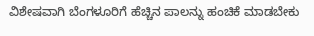ವಿಶೇಷವಾಗಿ ಬೆಂಗಳೂರಿಗೆ ಹೆಚ್ಚಿನ ಪಾಲನ್ನು ಹಂಚಿಕೆ ಮಾಡಬೇಕು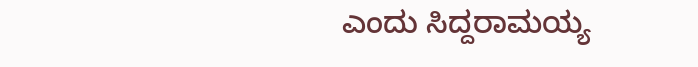ಎಂದು ಸಿದ್ದರಾಮಯ್ಯ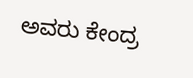ಅವರು ಕೇಂದ್ರ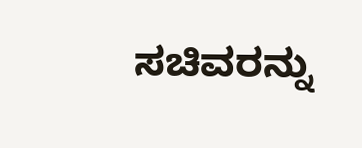ಸಚಿವರನ್ನು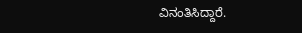ವಿನಂತಿಸಿದ್ದಾರೆ.